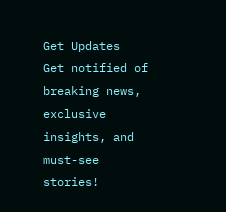Get Updates
Get notified of breaking news, exclusive insights, and must-see stories!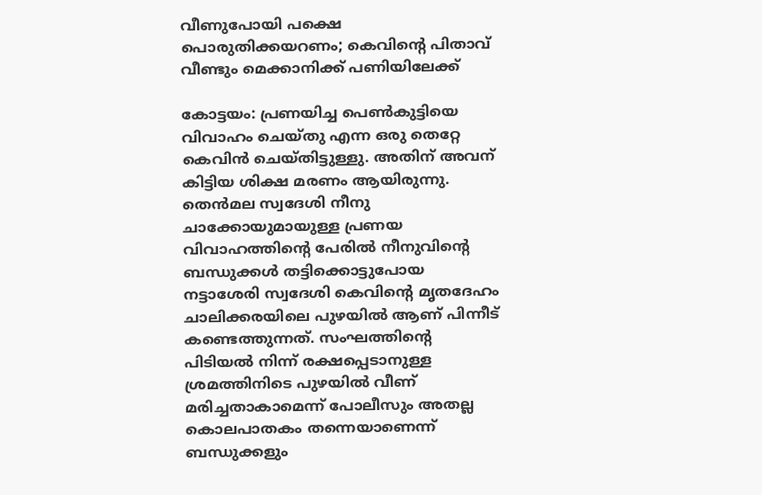വീണുപോയി പക്ഷെ പൊരുതിക്കയറണം; കെവിന്റെ പിതാവ് വീണ്ടും മെക്കാനിക്ക് പണിയിലേക്ക്‌

കോട്ടയം: പ്രണയിച്ച പെണ്‍കുട്ടിയെ വിവാഹം ചെയ്തു എന്ന ഒരു തെറ്റേ കെവിന്‍ ചെയ്തിട്ടുള്ളു. അതിന് അവന് കിട്ടിയ ശിക്ഷ മരണം ആയിരുന്നു. തെന്‍മല സ്വദേശി നീനു ചാക്കോയുമായുള്ള പ്രണയ വിവാഹത്തിന്റെ പേരില്‍ നീനുവിന്റെ ബന്ധുക്കള്‍ തട്ടിക്കൊട്ടുപോയ നട്ടാശേരി സ്വദേശി കെവിന്റെ മൃതദേഹം ചാലിക്കരയിലെ പുഴയില്‍ ആണ് പിന്നീട് കണ്ടെത്തുന്നത്. സംഘത്തിന്റെ പിടിയല്‍ നിന്ന് രക്ഷപ്പെടാനുള്ള ശ്രമത്തിനിടെ പുഴയില്‍ വീണ് മരിച്ചതാകാമെന്ന് പോലീസും അതല്ല കൊലപാതകം തന്നെയാണെന്ന് ബന്ധുക്കളും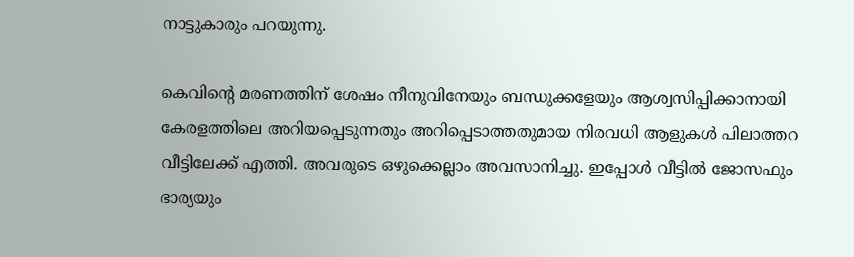നാട്ടുകാരും പറയുന്നു.

കെവിന്റെ മരണത്തിന് ശേഷം നീനുവിനേയും ബന്ധുക്കളേയും ആശ്വസിപ്പിക്കാനായി കേരളത്തിലെ അറിയപ്പെടുന്നതും അറിപ്പെടാത്തതുമായ നിരവധി ആളുകള്‍ പിലാത്തറ വീട്ടിലേക്ക് എത്തി. അവരുടെ ഒഴുക്കെല്ലാം അവസാനിച്ചു. ഇപ്പോള്‍ വീട്ടില്‍ ജോസഫും ഭാര്യയും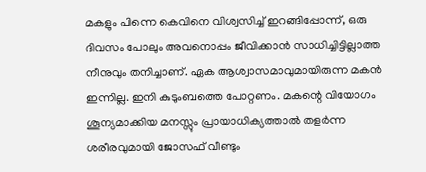മകളും പിന്നെ കെവിനെ വിശ്വസിച്ച് ഇറങ്ങിപ്പോന്ന്, ഒരു ദിവസം പോലും അവനൊപ്പം ജീവിക്കാന്‍ സാധിച്ചിട്ടില്ലാത്ത നീനുവും തനിച്ചാണ്. ഏക ആശ്വാസമാവുമായിരുന്ന മകന്‍ ഇന്നില്ല. ഇനി കുടുംബത്തെ പോറ്റണം. മകന്റെ വിയോഗം ശൂന്യമാക്കിയ മനസ്സും പ്രായാധിക്യത്താല്‍ തളര്‍ന്ന ശരീരവുമായി ജോസഫ് വീണ്ടും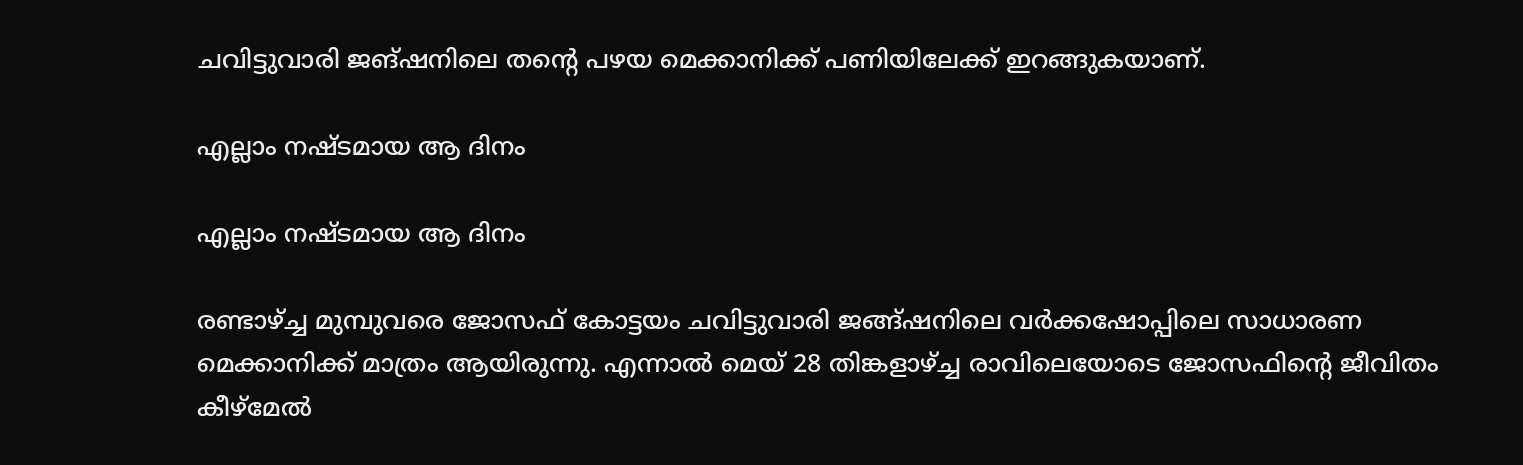ചവിട്ടുവാരി ജങ്ഷനിലെ തന്റെ പഴയ മെക്കാനിക്ക് പണിയിലേക്ക് ഇറങ്ങുകയാണ്.

എല്ലാം നഷ്ടമായ ആ ദിനം

എല്ലാം നഷ്ടമായ ആ ദിനം

രണ്ടാഴ്ച്ച മുമ്പുവരെ ജോസഫ് കോട്ടയം ചവിട്ടുവാരി ജങ്ങ്ഷനിലെ വര്‍ക്കഷോപ്പിലെ സാധാരണ മെക്കാനിക്ക് മാത്രം ആയിരുന്നു. എന്നാല്‍ മെയ് 28 തിങ്കളാഴ്ച്ച രാവിലെയോടെ ജോസഫിന്റെ ജീവിതം കീഴ്‌മേല്‍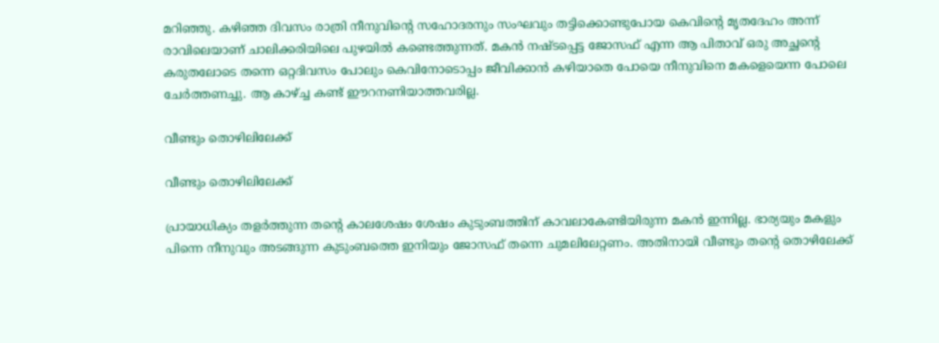മറിഞ്ഞു. കഴിഞ്ഞ ദിവസം രാത്രി നീനുവിന്റെ സഹോദരനും സംഘവും തട്ടിക്കൊണ്ടുപോയ കെവിന്റെ മൃതദേഹം അന്ന് രാവിലെയാണ് ചാലിക്കരിയിലെ പുഴയില്‍ കണ്ടെത്തുന്നത്. മകന്‍ നഷ്ടപ്പെട്ട ജോസഫ് എന്ന ആ പിതാവ് ഒരു അച്ഛന്റെ കരുതലോടെ തന്നെ ഒറ്റദിവസം പോലും കെവിനോടൊപ്പം ജീവിക്കാന്‍ കഴിയാതെ പോയെ നീനുവിനെ മകളെയെന്ന പോലെ ചേര്‍ത്തണച്ചു. ആ കാഴ്ച്ച കണ്ട് ഈറനണിയാത്തവരില്ല.

വീണ്ടും തൊഴിലിലേക്ക്

വീണ്ടും തൊഴിലിലേക്ക്

പ്രായാധിക്യം തളര്‍ത്തുന്ന തന്റെ കാലശേഷം ശേഷം കുടുംബത്തിന് കാവലാകേണ്ടിയിരുന്ന മകന്‍ ഇന്നില്ല. ഭാര്യയും മകളും പിന്നെ നീനുവും അടങ്ങുന്ന കുടുംബത്തെ ഇനിയും ജോസഫ് തന്നെ ചുമലിലേറ്റണം. അതിനായി വീണ്ടും തന്റെ തൊഴിലേക്ക്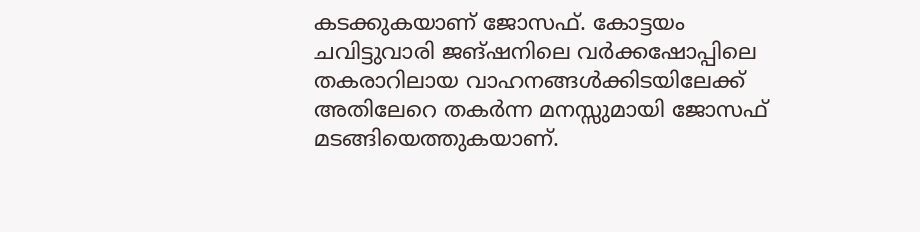കടക്കുകയാണ് ജോസഫ്. കോട്ടയം ചവിട്ടുവാരി ജങ്ഷനിലെ വര്‍ക്കഷോപ്പിലെ തകരാറിലായ വാഹനങ്ങള്‍ക്കിടയിലേക്ക് അതിലേറെ തകര്‍ന്ന മനസ്സുമായി ജോസഫ് മടങ്ങിയെത്തുകയാണ്.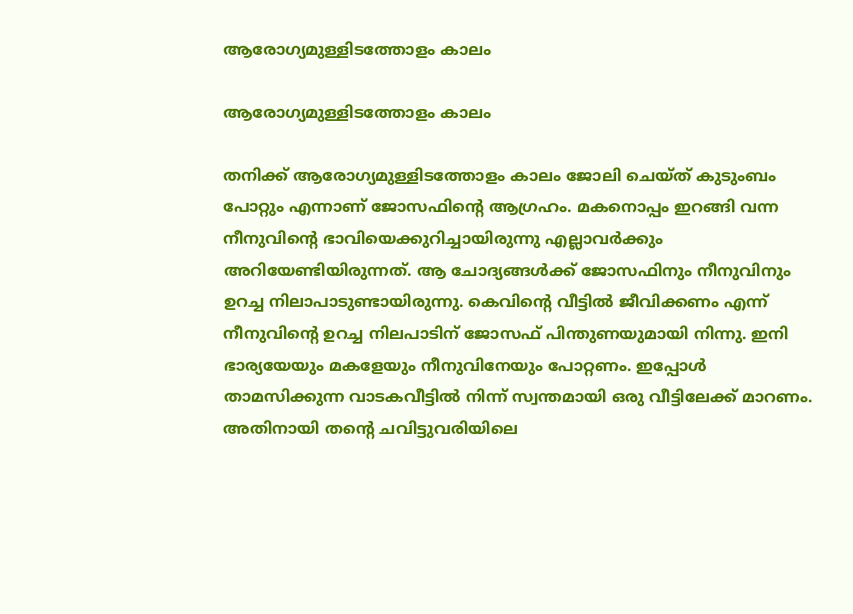ആരോഗ്യമുള്ളിടത്തോളം കാലം

ആരോഗ്യമുള്ളിടത്തോളം കാലം

തനിക്ക് ആരോഗ്യമുള്ളിടത്തോളം കാലം ജോലി ചെയ്ത് കുടുംബം പോറ്റും എന്നാണ് ജോസഫിന്റെ ആഗ്രഹം. മകനൊപ്പം ഇറങ്ങി വന്ന നീനുവിന്റെ ഭാവിയെക്കുറിച്ചായിരുന്നു എല്ലാവര്‍ക്കും അറിയേണ്ടിയിരുന്നത്. ആ ചോദ്യങ്ങള്‍ക്ക് ജോസഫിനും നീനുവിനും ഉറച്ച നിലാപാടുണ്ടായിരുന്നു. കെവിന്റെ വീട്ടില്‍ ജീവിക്കണം എന്ന് നീനുവിന്റെ ഉറച്ച നിലപാടിന് ജോസഫ് പിന്തുണയുമായി നിന്നു. ഇനി ഭാര്യയേയും മകളേയും നീനുവിനേയും പോറ്റണം. ഇപ്പോള്‍ താമസിക്കുന്ന വാടകവീട്ടില്‍ നിന്ന് സ്വന്തമായി ഒരു വീട്ടിലേക്ക് മാറണം. അതിനായി തന്റെ ചവിട്ടുവരിയിലെ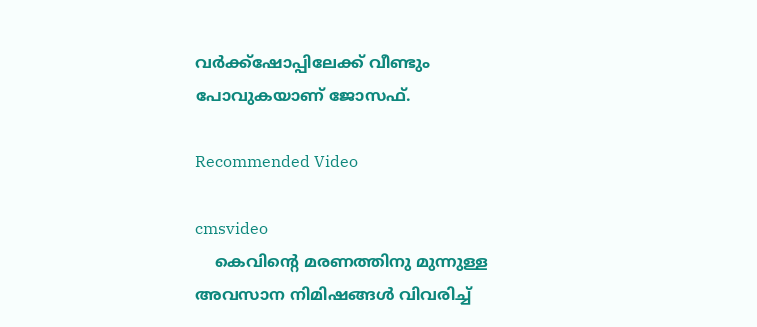വര്‍ക്ക്‌ഷോപ്പിലേക്ക് വീണ്ടും പോവുകയാണ് ജോസഫ്.

Recommended Video

cmsvideo
    കെവിന്റെ മരണത്തിനു മുന്നുള്ള അവസാന നിമിഷങ്ങൾ വിവരിച്ച്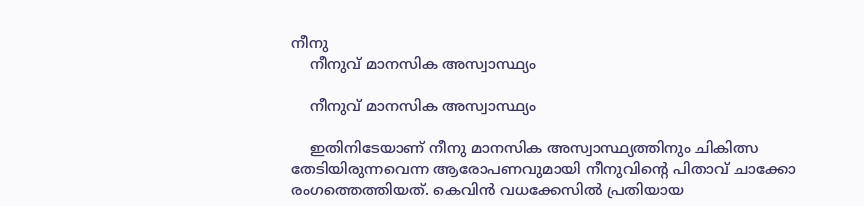നീനു
    നീനുവ് മാനസിക അസ്വാസ്ഥ്യം

    നീനുവ് മാനസിക അസ്വാസ്ഥ്യം

    ഇതിനിടേയാണ് നീനു മാനസിക അസ്വാസ്ഥ്യത്തിനും ചികിത്സ തേടിയിരുന്നവെന്ന ആരോപണവുമായി നീനുവിന്റെ പിതാവ് ചാക്കോ രംഗത്തെത്തിയത്. കെവിന്‍ വധക്കേസില്‍ പ്രതിയായ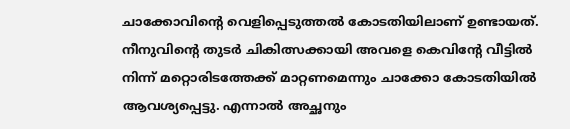ചാക്കോവിന്റെ വെളിപ്പെടുത്തല്‍ കോടതിയിലാണ് ഉണ്ടായത്. നീനുവിന്റെ തുടര്‍ ചികിത്സക്കായി അവളെ കെവിന്റേ വീട്ടില്‍ നിന്ന് മറ്റൊരിടത്തേക്ക് മാറ്റണമെന്നും ചാക്കോ കോടതിയില്‍ ആവശ്യപ്പെട്ടു. എന്നാല്‍ അച്ഛനും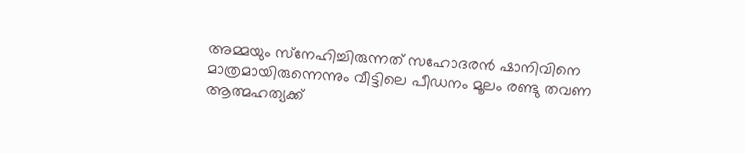അമ്മയും സ്‌നേഹിച്ചിരുന്നത് സഹോദരന്‍ ഷാനിവിനെ മാത്രമായിരുന്നെന്നും വീട്ടിലെ പീഡനം മൂലം രണ്ടു തവണ ആത്മഹത്യക്ക്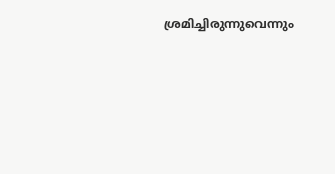ശ്രമിച്ചിരുന്നുവെന്നും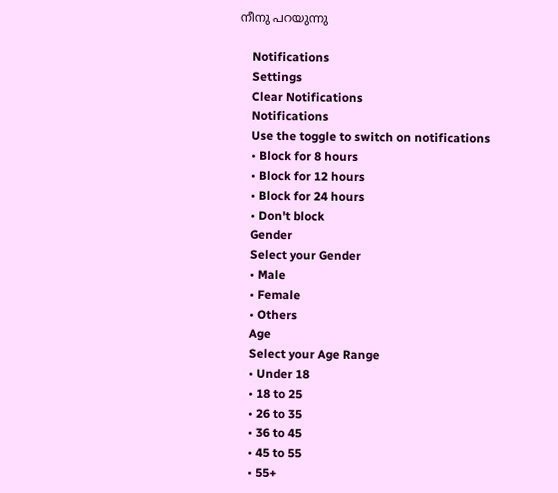നീനു പറയുന്നു

    Notifications
    Settings
    Clear Notifications
    Notifications
    Use the toggle to switch on notifications
    • Block for 8 hours
    • Block for 12 hours
    • Block for 24 hours
    • Don't block
    Gender
    Select your Gender
    • Male
    • Female
    • Others
    Age
    Select your Age Range
    • Under 18
    • 18 to 25
    • 26 to 35
    • 36 to 45
    • 45 to 55
    • 55+